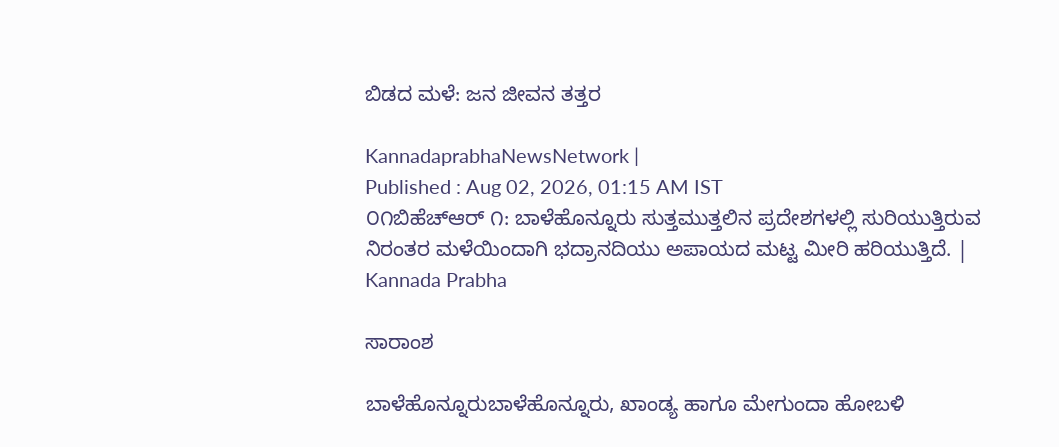ಬಿಡದ ಮಳೆ: ಜನ ಜೀವನ ತತ್ತರ

KannadaprabhaNewsNetwork |
Published : Aug 02, 2026, 01:15 AM IST
೦೧ಬಿಹೆಚ್‌ಆರ್ ೧: ಬಾಳೆಹೊನ್ನೂರು ಸುತ್ತಮುತ್ತಲಿನ ಪ್ರದೇಶಗಳಲ್ಲಿ ಸುರಿಯುತ್ತಿರುವ ನಿರಂತರ ಮಳೆಯಿಂದಾಗಿ ಭದ್ರಾನದಿಯು ಅಪಾಯದ ಮಟ್ಟ ಮೀರಿ ಹರಿಯುತ್ತಿದೆ. | Kannada Prabha

ಸಾರಾಂಶ

ಬಾಳೆಹೊನ್ನೂರುಬಾಳೆಹೊನ್ನೂರು, ಖಾಂಡ್ಯ ಹಾಗೂ ಮೇಗುಂದಾ ಹೋಬಳಿ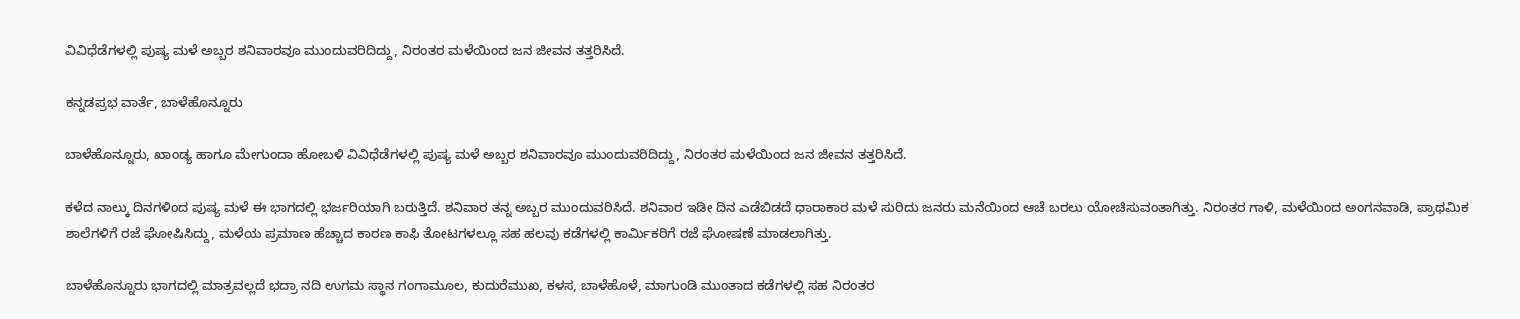ವಿವಿಧೆಡೆಗಳಲ್ಲಿ ಪುಷ್ಯ ಮಳೆ ಅಬ್ಬರ ಶನಿವಾರವೂ ಮುಂದುವರಿದಿದ್ದು, ನಿರಂತರ ಮಳೆಯಿಂದ ಜನ ಜೀವನ ತತ್ತರಿಸಿದೆ.

ಕನ್ನಡಪ್ರಭ ವಾರ್ತೆ, ಬಾಳೆಹೊನ್ನೂರು

ಬಾಳೆಹೊನ್ನೂರು, ಖಾಂಡ್ಯ ಹಾಗೂ ಮೇಗುಂದಾ ಹೋಬಳಿ ವಿವಿಧೆಡೆಗಳಲ್ಲಿ ಪುಷ್ಯ ಮಳೆ ಅಬ್ಬರ ಶನಿವಾರವೂ ಮುಂದುವರಿದಿದ್ದು, ನಿರಂತರ ಮಳೆಯಿಂದ ಜನ ಜೀವನ ತತ್ತರಿಸಿದೆ.

ಕಳೆದ ನಾಲ್ಕು ದಿನಗಳಿಂದ ಪುಷ್ಯ ಮಳೆ ಈ ಭಾಗದಲ್ಲಿ ಭರ್ಜರಿಯಾಗಿ ಬರುತ್ತಿದೆ. ಶನಿವಾರ ತನ್ನ ಅಬ್ಬರ ಮುಂದುವರಿಸಿದೆ. ಶನಿವಾರ ಇಡೀ ದಿನ ಎಡೆಬಿಡದೆ ಧಾರಾಕಾರ ಮಳೆ ಸುರಿದು ಜನರು ಮನೆಯಿಂದ ಆಚೆ ಬರಲು ಯೋಚಿಸುವಂತಾಗಿತ್ತು. ನಿರಂತರ ಗಾಳಿ, ಮಳೆಯಿಂದ ಅಂಗನವಾಡಿ, ಪ್ರಾಥಮಿಕ ಶಾಲೆಗಳಿಗೆ ರಜೆ ಘೋಷಿಸಿದ್ದು, ಮಳೆಯ ಪ್ರಮಾಣ ಹೆಚ್ಚಾದ ಕಾರಣ ಕಾಫಿ ತೋಟಗಳಲ್ಲೂ ಸಹ ಹಲವು ಕಡೆಗಳಲ್ಲಿ ಕಾರ್ಮಿಕರಿಗೆ ರಜೆ ಘೋಷಣೆ ಮಾಡಲಾಗಿತ್ತು.

ಬಾಳೆಹೊನ್ನೂರು ಭಾಗದಲ್ಲಿ ಮಾತ್ರವಲ್ಲದೆ ಭದ್ರಾ ನದಿ ಉಗಮ ಸ್ಥಾನ ಗಂಗಾಮೂಲ, ಕುದುರೆಮುಖ, ಕಳಸ, ಬಾಳೆಹೊಳೆ, ಮಾಗುಂಡಿ ಮುಂತಾದ ಕಡೆಗಳಲ್ಲಿ ಸಹ ನಿರಂತರ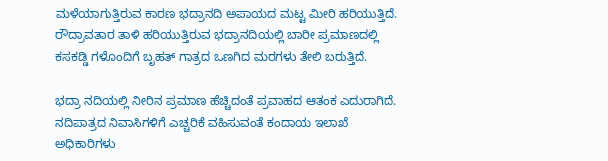ಮಳೆಯಾಗುತ್ತಿರುವ ಕಾರಣ ಭದ್ರಾನದಿ ಅಪಾಯದ ಮಟ್ಟ ಮೀರಿ ಹರಿಯುತ್ತಿದೆ. ರೌದ್ರಾವತಾರ ತಾಳಿ ಹರಿಯುತ್ತಿರುವ ಭದ್ರಾನದಿಯಲ್ಲಿ ಬಾರೀ ಪ್ರಮಾಣದಲ್ಲಿ ಕಸಕಡ್ಡಿ ಗಳೊಂದಿಗೆ ಬೃಹತ್ ಗಾತ್ರದ ಒಣಗಿದ ಮರಗಳು ತೇಲಿ ಬರುತ್ತಿದೆ.

ಭದ್ರಾ ನದಿಯಲ್ಲಿ ನೀರಿನ ಪ್ರಮಾಣ ಹೆಚ್ಚಿದಂತೆ ಪ್ರವಾಹದ ಆತಂಕ ಎದುರಾಗಿದೆ. ನದಿಪಾತ್ರದ ನಿವಾಸಿಗಳಿಗೆ ಎಚ್ಚರಿಕೆ ವಹಿಸುವಂತೆ ಕಂದಾಯ ಇಲಾಖೆ ಅಧಿಕಾರಿಗಳು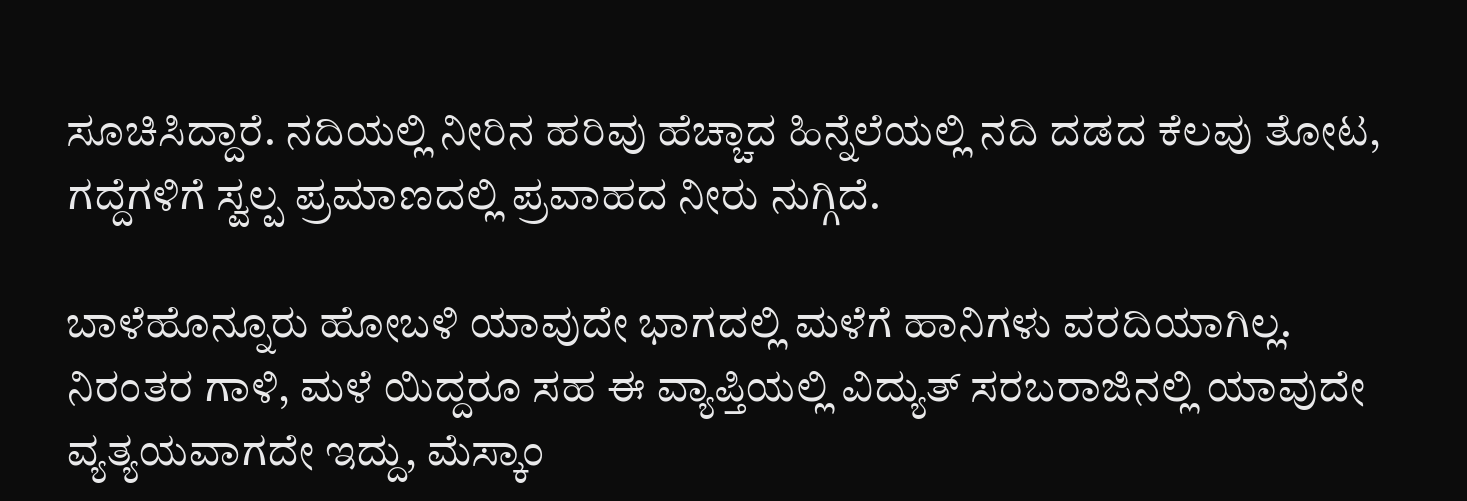ಸೂಚಿಸಿದ್ದಾರೆ. ನದಿಯಲ್ಲಿ ನೀರಿನ ಹರಿವು ಹೆಚ್ಚಾದ ಹಿನ್ನೆಲೆಯಲ್ಲಿ ನದಿ ದಡದ ಕೆಲವು ತೋಟ, ಗದ್ದೆಗಳಿಗೆ ಸ್ವಲ್ಪ ಪ್ರಮಾಣದಲ್ಲಿ ಪ್ರವಾಹದ ನೀರು ನುಗ್ಗಿದೆ.

ಬಾಳೆಹೊನ್ನೂರು ಹೋಬಳಿ ಯಾವುದೇ ಭಾಗದಲ್ಲಿ ಮಳೆಗೆ ಹಾನಿಗಳು ವರದಿಯಾಗಿಲ್ಲ. ನಿರಂತರ ಗಾಳಿ, ಮಳೆ ಯಿದ್ದರೂ ಸಹ ಈ ವ್ಯಾಪ್ತಿಯಲ್ಲಿ ವಿದ್ಯುತ್ ಸರಬರಾಜಿನಲ್ಲಿ ಯಾವುದೇ ವ್ಯತ್ಯಯವಾಗದೇ ಇದ್ದು, ಮೆಸ್ಕಾಂ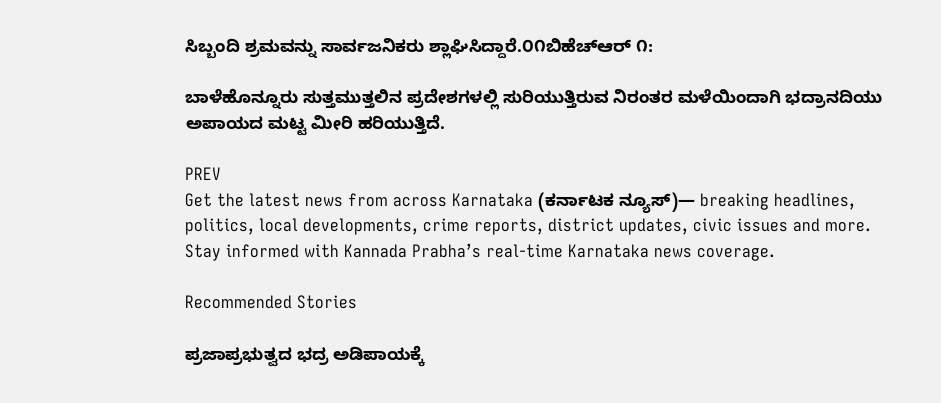ಸಿಬ್ಬಂದಿ ಶ್ರಮವನ್ನು ಸಾರ್ವಜನಿಕರು ಶ್ಲಾಘಿಸಿದ್ದಾರೆ.೦೧ಬಿಹೆಚ್‌ಆರ್ ೧:

ಬಾಳೆಹೊನ್ನೂರು ಸುತ್ತಮುತ್ತಲಿನ ಪ್ರದೇಶಗಳಲ್ಲಿ ಸುರಿಯುತ್ತಿರುವ ನಿರಂತರ ಮಳೆಯಿಂದಾಗಿ ಭದ್ರಾನದಿಯು ಅಪಾಯದ ಮಟ್ಟ ಮೀರಿ ಹರಿಯುತ್ತಿದೆ.

PREV
Get the latest news from across Karnataka (ಕರ್ನಾಟಕ ನ್ಯೂಸ್)— breaking headlines, politics, local developments, crime reports, district updates, civic issues and more. Stay informed with Kannada Prabha’s real‑time Karnataka news coverage.

Recommended Stories

ಪ್ರಜಾಪ್ರಭುತ್ವದ ಭದ್ರ ಅಡಿಪಾಯಕ್ಕೆ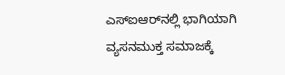ಎಸ್‌ಐಆರ್‌ನಲ್ಲಿ ಭಾಗಿಯಾಗಿ
ವ್ಯಸನಮುಕ್ತ ಸಮಾಜಕ್ಕೆ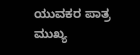ಯುವಕರ ಪಾತ್ರ ಮುಖ್ಯ